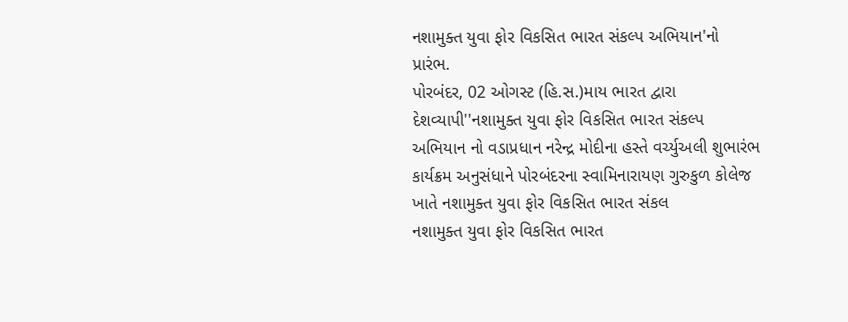નશામુક્ત યુવા ફોર વિકસિત ભારત સંકલ્પ અભિયાન'નો પ્રારંભ.
પોરબંદર, 02 ઓગસ્ટ (હિ.સ.)માય ભારત દ્વારા દેશવ્યાપી''નશામુક્ત યુવા ફોર વિકસિત ભારત સંકલ્પ અભિયાન નો વડાપ્રધાન નરેન્દ્ર મોદીના હસ્તે વર્ચ્યુઅલી શુભારંભ કાર્યક્રમ અનુસંધાને પોરબંદરના સ્વામિનારાયણ ગુરુકુળ કોલેજ ખાતે નશામુક્ત યુવા ફોર વિકસિત ભારત સંકલ
નશામુક્ત યુવા ફોર વિકસિત ભારત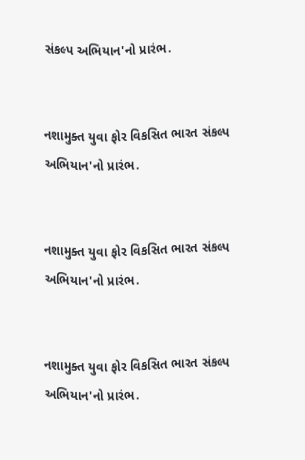સંકલ્પ અભિયાન'નો પ્રારંભ.


નશામુક્ત યુવા ફોર વિકસિત ભારત સંકલ્પ અભિયાન'નો પ્રારંભ.


નશામુક્ત યુવા ફોર વિકસિત ભારત સંકલ્પ અભિયાન'નો પ્રારંભ.


નશામુક્ત યુવા ફોર વિકસિત ભારત સંકલ્પ અભિયાન'નો પ્રારંભ.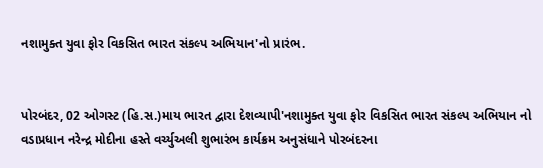નશામુક્ત યુવા ફોર વિકસિત ભારત સંકલ્પ અભિયાન'નો પ્રારંભ.


પોરબંદર, 02 ઓગસ્ટ (હિ.સ.)માય ભારત દ્વારા દેશવ્યાપી'નશામુક્ત યુવા ફોર વિકસિત ભારત સંકલ્પ અભિયાન નો વડાપ્રધાન નરેન્દ્ર મોદીના હસ્તે વર્ચ્યુઅલી શુભારંભ કાર્યક્રમ અનુસંધાને પોરબંદરના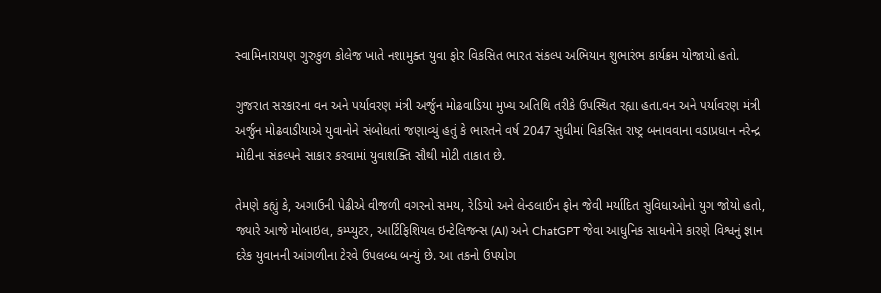સ્વામિનારાયણ ગુરુકુળ કોલેજ ખાતે નશામુક્ત યુવા ફોર વિકસિત ભારત સંકલ્પ અભિયાન શુભારંભ કાર્યક્રમ યોજાયો હતો.

ગુજરાત સરકારના વન અને પર્યાવરણ મંત્રી અર્જુન મોઢવાડિયા મુખ્ય અતિથિ તરીકે ઉપસ્થિત રહ્યા હતા.વન અને પર્યાવરણ મંત્રી અર્જુન મોઢવાડીયાએ યુવાનોને સંબોધતાં જણાવ્યું હતું કે ભારતને વર્ષ 2047 સુધીમાં વિકસિત રાષ્ટ્ર બનાવવાના વડાપ્રધાન નરેન્દ્ર મોદીના સંકલ્પને સાકાર કરવામાં યુવાશક્તિ સૌથી મોટી તાકાત છે.

તેમણે કહ્યું કે, અગાઉની પેઢીએ વીજળી વગરનો સમય, રેડિયો અને લેન્ડલાઈન ફોન જેવી મર્યાદિત સુવિધાઓનો યુગ જોયો હતો, જ્યારે આજે મોબાઇલ, કમ્પ્યુટર, આર્ટિફિશિયલ ઇન્ટેલિજન્સ (AI) અને ChatGPT જેવા આધુનિક સાધનોને કારણે વિશ્વનું જ્ઞાન દરેક યુવાનની આંગળીના ટેરવે ઉપલબ્ધ બન્યું છે. આ તકનો ઉપયોગ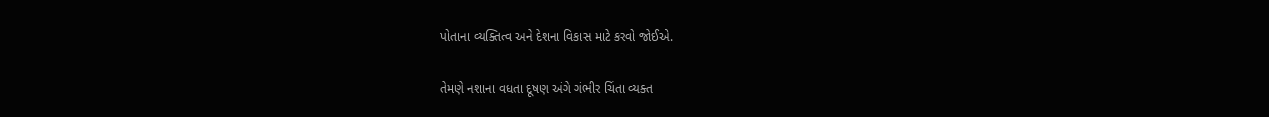પોતાના વ્યક્તિત્વ અને દેશના વિકાસ માટે કરવો જોઈએ.

તેમણે નશાના વધતા દૂષણ અંગે ગંભીર ચિંતા વ્યક્ત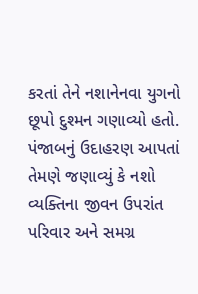કરતાં તેને નશાનેનવા યુગનો છૂપો દુશ્મન ગણાવ્યો હતો. પંજાબનું ઉદાહરણ આપતાં તેમણે જણાવ્યું કે નશો વ્યક્તિના જીવન ઉપરાંત પરિવાર અને સમગ્ર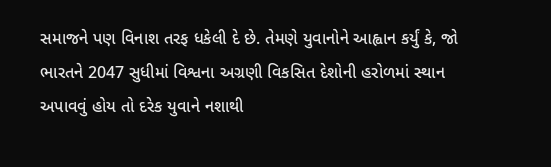સમાજને પણ વિનાશ તરફ ધકેલી દે છે. તેમણે યુવાનોને આહ્વાન કર્યું કે, જો ભારતને 2047 સુધીમાં વિશ્વના અગ્રણી વિકસિત દેશોની હરોળમાં સ્થાન અપાવવું હોય તો દરેક યુવાને નશાથી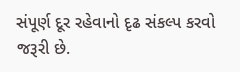સંપૂર્ણ દૂર રહેવાનો દૃઢ સંકલ્પ કરવો જરૂરી છે.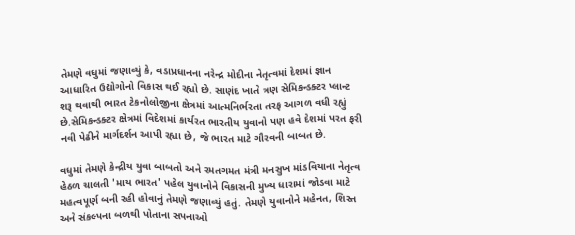તેમણે વધુમાં જણાવ્યું કે, વડાપ્રધાનના નરેન્દ્ર મોદીના નેતૃત્વમાં દેશમાં જ્ઞાન આધારિત ઉદ્યોગોનો વિકાસ થઈ રહ્યો છે. સાણંદ ખાતે ત્રણ સેમિકન્ડક્ટર પ્લાન્ટ શરૂ થવાથી ભારત ટેકનોલોજીના ક્ષેત્રમાં આત્મનિર્ભરતા તરફ આગળ વધી રહ્યું છે.સેમિકન્ડક્ટર ક્ષેત્રમાં વિદેશમાં કાર્યરત ભારતીય યુવાનો પણ હવે દેશમાં પરત ફરી નવી પેઢીને માર્ગદર્શન આપી રહ્યા છે, જે ભારત માટે ગૌરવની બાબત છે.

વધુમાં તેમણે કેન્દ્રીય યુવા બાબતો અને રમતગમત મંત્રી મનસુખ માંડવિયાના નેતૃત્વ હેઠળ ચાલતી 'માય ભારત' પહેલ યુવાનોને વિકાસની મુખ્ય ધારામાં જોડવા માટે મહત્વપૂર્ણ બની રહી હોવાનું તેમણે જણાવ્યું હતું. તેમણે યુવાનોને મહેનત, શિસ્ત અને સંકલ્પના બળથી પોતાના સપનાઓ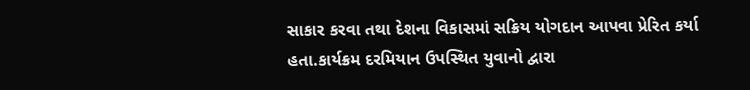સાકાર કરવા તથા દેશના વિકાસમાં સક્રિય યોગદાન આપવા પ્રેરિત કર્યા હતા.કાર્યક્રમ દરમિયાન ઉપસ્થિત યુવાનો દ્વારા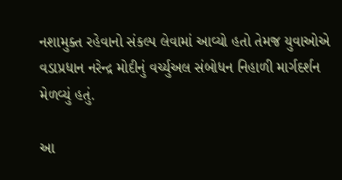નશામુક્ત રહેવાનો સંકલ્પ લેવામાં આવ્યો હતો તેમજ યુવાઓએ વડાપ્રધાન નરેન્દ્ર મોદીનું વર્ચ્યુઅલ સંબોધન નિહાળી માર્ગદર્શન મેળવ્યું હતું.

આ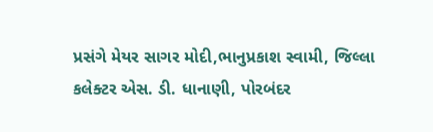પ્રસંગે મેયર સાગર મોદી,ભાનુપ્રકાશ સ્વામી, જિલ્લા કલેક્ટર એસ. ડી. ધાનાણી, પોરબંદર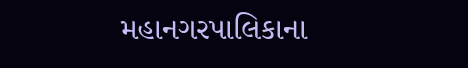મહાનગરપાલિકાના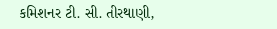કમિશનર ટી. સી. તીરથાણી,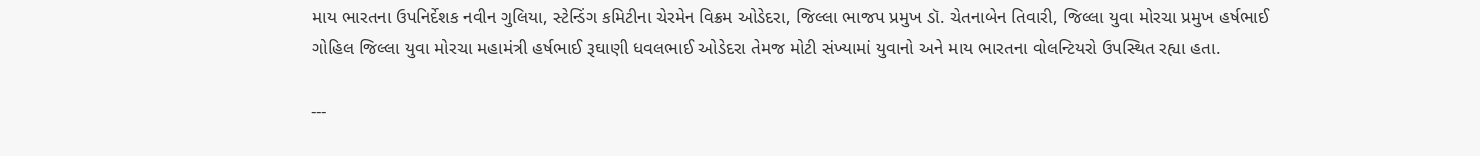માય ભારતના ઉપનિર્દેશક નવીન ગુલિયા, સ્ટેન્ડિંગ કમિટીના ચેરમેન વિક્રમ ઓડેદરા, જિલ્લા ભાજપ પ્રમુખ ડૉ. ચેતનાબેન તિવારી, જિલ્લા યુવા મોરચા પ્રમુખ હર્ષભાઈ ગોહિલ જિલ્લા યુવા મોરચા મહામંત્રી હર્ષભાઈ રૂઘાણી ધવલભાઈ ઓડેદરા તેમજ મોટી સંખ્યામાં યુવાનો અને માય ભારતના વોલન્ટિયરો ઉપસ્થિત રહ્યા હતા.

---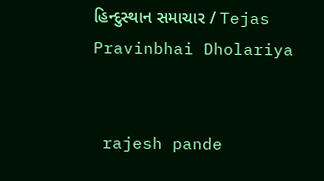હિન્દુસ્થાન સમાચાર / Tejas Pravinbhai Dholariya


 rajesh pande